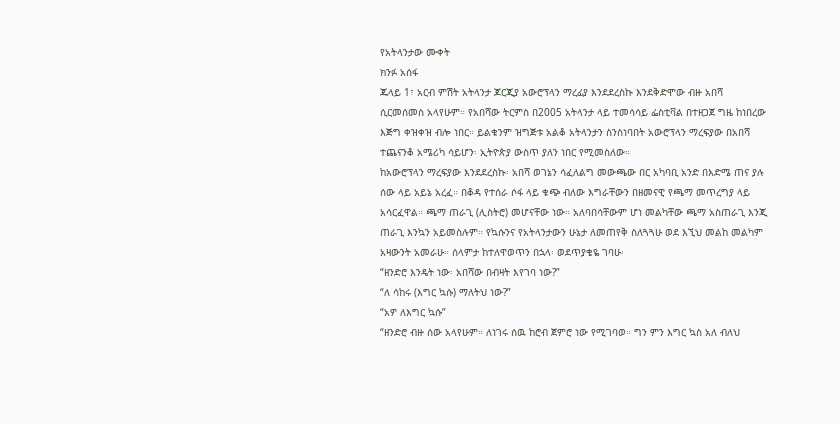የአትላንታው ሙቀት
ክንፉ አሰፋ
ጁላይ 1፣ አርብ ምሽት አትላንታ ጆርጂያ አውሮፕላን ማረፊያ እንደደረስኩ እንደቅድሞው ብዙ አበሻ ሲርመሰመስ አላየሁም። የአበሻው ትርምስ በ2005 አትላንታ ላይ ተመሳሳይ ፌስቲቫል በተዘጋጀ ግዜ ከነበረው እጅግ ቀዝቀዝ ብሎ ነበር። ይልቁንም ዝግጅቱ አልቆ አትላንታን ስንስነባበት አውሮፕላን ማረፍያው በአበሻ ተጨናንቆ አሜሪካ ሳይሆን፡ ኢትዮጵያ ውስጥ ያለን ነበር የሚመስለው።
ከአውሮፕላን ማረፍያው እንደደረስኩ፡ አበሻ ወገኔን ሳፈለልግ መውጫው በር አካባቢ አንድ በእድሜ ጠና ያሉ ሰው ላይ አይኔ አረፈ። በቆዳ የተሰራ ሶፋ ላይ ቁጭ ብለው እግራቸውን በዘመናዊ የጫማ መጥረግያ ላይ አሳርፈዋል። ጫማ ጠራጊ (ሊስትሮ) መሆናቸው ነው። አለባበሳቸውም ሆነ መልካቸው ጫማ አስጠራጊ እንጂ ጠራጊ እንኳን አይመስሉም። የኳሱንና የአትላንታውን ሁኔታ ለመጠየቅ ስለጓጓሁ ወደ እኚህ መልከ መልካም አዛውንት አመራሁ። ሰላምታ ከተለዋወጥን በኋላ፡ ወደጥያቄዬ ገባሁ፡
“ዘንድሮ እንዴት ነው፡ አበሻው በብዛት እየገባ ነው?”
“ለ ሳከሩ (እግር ኳሱ) ማለትህ ነው?”
“አዎ ለእግር ኳሱ”
“ዘንድሮ ብዙ ሰው አላየሁም። ለነገሩ ሰዉ ከሮብ ጀምሮ ነው የሚገባወ። ግን ምን እግር ኳስ አለ ብለህ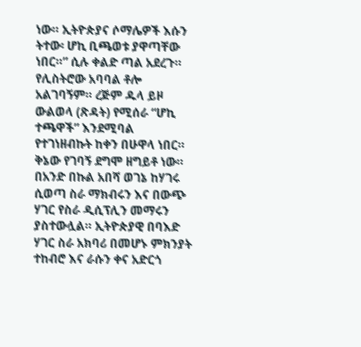ነው። ኢትዮጵያና ሶማሌዎች እሱን ትተው፡ ሆኪ ቢጫወቱ ያዋጣቸው ነበር።” ሲሉ ቀልድ ጣል አደረጉ።
የሊስትሮው አባባል ቶሎ አልገባኝም። ረጅም ዱላ ይዞ ውልወላ (ጽዳት) የሚሰራ “ሆኪ ተጫዋች” እንደሚባል የተገነዘብኩት ከቀን በሁዋላ ነበር።
ቅኔው የገባኝ ደግሞ ዘግይቶ ነው። በአንድ በኩል አበሻ ወገኔ ከሃገሩ ሲወጣ ስራ ማክብሩን እና በውጭ ሃገር የስራ ዲሲፕሊን መማሩን ያስተውሏል። ኢትዮጵያዊ በባእድ ሃገር ስራ አክባሪ በመሆኑ ምክንያት ተከብሮ እና ራሱን ቀና አድርጎ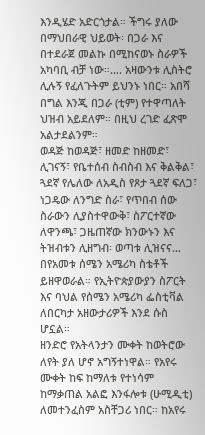እንዲሄድ አድርጎታል። ችግሩ ያለው በማህበራዊ ህይወት፡ በጋራ እና በተደራጀ መልኩ በሚከናወኑ ስራዎች አካባቢ ብቻ ነው።…. አዛውንቱ ሊስትሮ ሊሉኝ የፈለጉትም ይህንኑ ነበር። አበሻ በግል እንጂ በጋራ (ቲም) የተዋጣለት ህዝብ አይደለም። በዚህ ረገድ ፈጽሞ አልታደልንም።
ወዳጅ ከወዳጅ፣ ዘመድ ከዘመድ፣ ሊገናኝ፣ የቤተሰብ ስብስብ እና ቅልቅል፣ ጓደኛ የሌለው ለአዲስ የጾታ ጓደኛ ፍለጋ፣ ነጋዴው ለንግድ ስራ፣ የጥበብ ሰው ስራውን ሊያስተዋውቅ፣ ስፖርተኛው ለዋንጫ፣ ጋዜጠኛው ክንውኑን እና ትዝብቱን ሊዘግብ፡ ወጣቱ ሊዝናና… በየአመቱ ሰሜን አሜሪካ ስቴቶች ይዘዋወራል። የኢትዮጵያውያን ስፖርት እና ባህል የሰሜን አሜሪካ ፌስቲቫል ለበርካታ አዘውታሪዎች እንደ ሱስ ሆኗል።
ዘንድሮ የአትላንታን ሙቀት ከወትሮው ለየት ያለ ሆኖ አግኝተነዋል። የአየሩ ሙቀት ከፍ ከማለቱ የተነሳም ከማቃጠል አልፎ እንፋሎቱ (ሁሚዲቲ) ለመተንፈስም አስቸጋሪ ነበር። ከአየሩ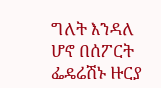ግለት እንዳለ ሆኖ በሰፖርት ፌዴሬሽኑ ዙርያ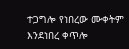ተጋግሎ የነበረው ሙቀትም እንደነበረ ቀጥሎ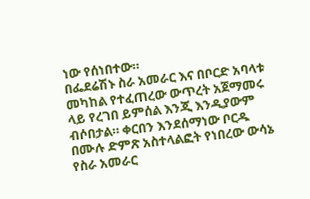ነው የሰነበተው።
በፌደሬሽኑ ስራ አመራር እና በቦርድ አባላቱ መካከል የተፈጠረው ውጥረት አጀማመሩ ላይ የረገበ ይምሰል እንጂ እንዲያውም ብሶበታል። ቀርበን እንደሰማነው ቦርዱ በሙሉ ድምጽ አስተላልፎት የነበረው ውሳኔ የስራ አመራር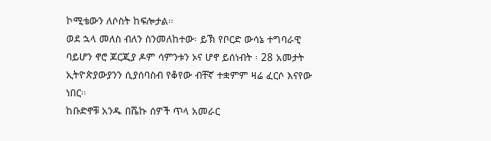ኮሚቴውን ለሶስት ከፍሎታል።
ወደ ኋላ መለስ ብለን ስንመለከተው፡ ይኽ የቦርድ ውሳኔ ተግባራዊ ባይሆን ኖሮ ጆርጂያ ዶም ሳምንቱን ኦና ሆኖ ይሰነብት ፡ 28 አመታት ኢትዮጵያውያንን ሲያሰባስብ የቆየው ብቸኛ ተቋምም ዛሬ ፈርሶ እናየው ነበር።
ከቡድኖቹ አንዱ በሼኩ ሰዎች ጥላ አመራር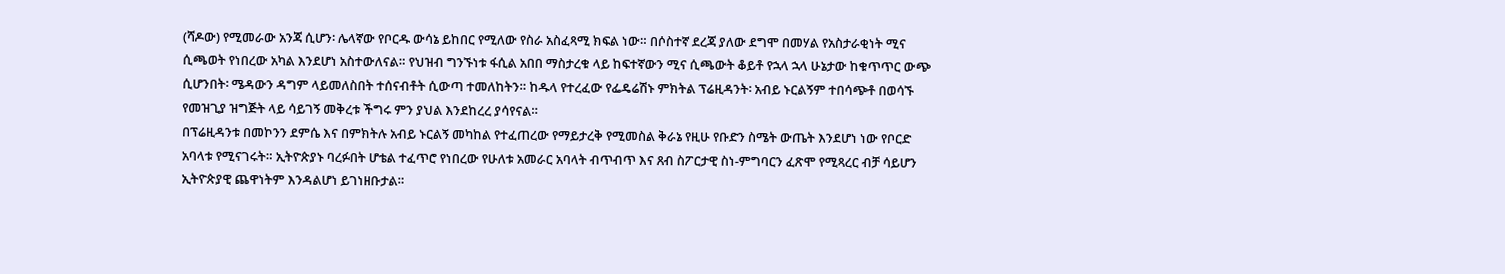(ሻዶው) የሚመራው አንጃ ሲሆን፡ ሌላኛው የቦርዱ ውሳኔ ይከበር የሚለው የስራ አስፈጻሚ ክፍል ነው። በሶስተኛ ደረጃ ያለው ደግሞ በመሃል የአስታራቂነት ሚና ሲጫወት የነበረው አካል እንደሆነ አስተውለናል። የህዝብ ግንኙነቱ ፋሲል አበበ ማስታረቁ ላይ ከፍተኛውን ሚና ሲጫውት ቆይቶ የኋላ ኋላ ሁኔታው ከቁጥጥር ውጭ ሲሆንበት፡ ሜዳውን ዳግም ላይመለስበት ተሰናብቶት ሲውጣ ተመለከትን። ከዱላ የተረፈው የፌዴሬሽኑ ምክትል ፕሬዚዳንት፡ አብይ ኑርልኝም ተበሳጭቶ በወሳኙ የመዝጊያ ዝግጅት ላይ ሳይገኝ መቅረቱ ችግሩ ምን ያህል እንደከረረ ያሳየናል።
በፕሬዚዳንቱ በመኮንን ደምሴ እና በምክትሉ አብይ ኑርልኝ መካከል የተፈጠረው የማይታረቅ የሚመስል ቅራኔ የዚሁ የቡድን ስሜት ውጤት እንደሆነ ነው የቦርድ አባላቱ የሚናገሩት። ኢትዮጵያኑ ባረፉበት ሆቴል ተፈጥሮ የነበረው የሁለቱ አመራር አባላት ብጥብጥ እና ጸብ ስፖርታዊ ስነ-ምግባርን ፈጽሞ የሚጻረር ብቻ ሳይሆን ኢትዮጵያዊ ጨዋነትም እንዳልሆነ ይገነዘቡታል።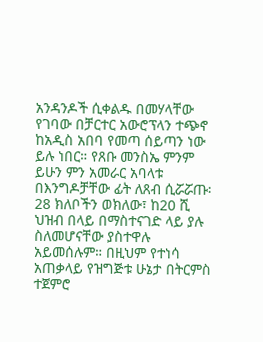አንዳንዶች ሲቀልዱ በመሃላቸው የገባው በቻርተር አውሮፕላን ተጭኖ ከአዲስ አበባ የመጣ ሰይጣን ነው ይሉ ነበር። የጸቡ መንስኤ ምንም ይሁን ምን አመራር አባላቱ በእንግዶቻቸው ፊት ለጸብ ሲሯሯጡ፡ 28 ክለቦችን ወክለው፣ ከ20 ሺ ህዝብ በላይ በማስተናገድ ላይ ያሉ ስለመሆናቸው ያስተዋሉ አይመሰሉም። በዚህም የተነሳ አጠቃላይ የዝግጅቱ ሁኔታ በትርምስ ተጀምሮ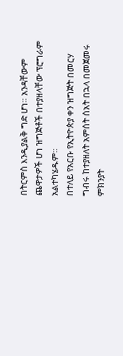በትርምስ እንዲያልቅ ግድ ሆነ። አንዳቸውም ጨዋታዎች ሆነ ዝግጅቶች በተያዘላቸው ፕሮግራም አልተካሄዱም።
በተለይ የአርቡ የኢትዮጵያ ቀን ዝግጅት በመርሃ ግብሩ ከተያዘለት አምሰት ሰአት በኋላ በመጀመሩ ምክንያት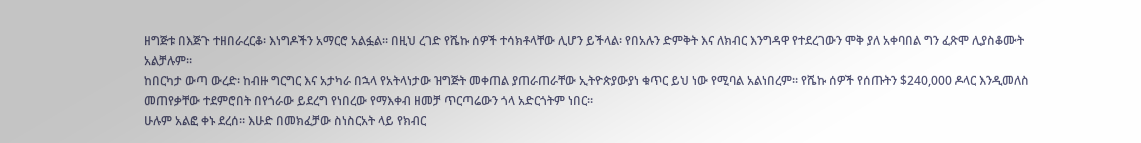ዘግጅቱ በእጅጉ ተዘበራረርቆ፡ እነግዶችን አማርሮ አልፏል። በዚህ ረገድ የሼኩ ሰዎች ተሳክቶላቸው ሊሆን ይችላል፡ የበአሉን ድምቅት እና ለክብር እንግዳዋ የተደረገውን ሞቅ ያለ አቀባበል ግን ፈጽሞ ሊያስቆሙት አልቻሉም።
ከበርካታ ውጣ ውረድ፡ ከብዙ ግርግር እና አታካራ በኋላ የአትላነታው ዝግጅት መቀጠል ያጠራጠራቸው ኢትዮጵያውያነ ቁጥር ይህ ነው የሚባል አልነበረም። የሼኩ ሰዎች የሰጡትን $240,000 ዶላር እንዲመለስ መጠየቃቸው ተደምሮበት በየጎራው ይደረግ የነበረው የማእቀብ ዘመቻ ጥርጣሬውን ጎላ አድርጎትም ነበር።
ሁሉም አልፎ ቀኑ ደረሰ። እሁድ በመክፈቻው ስነስርአት ላይ የክብር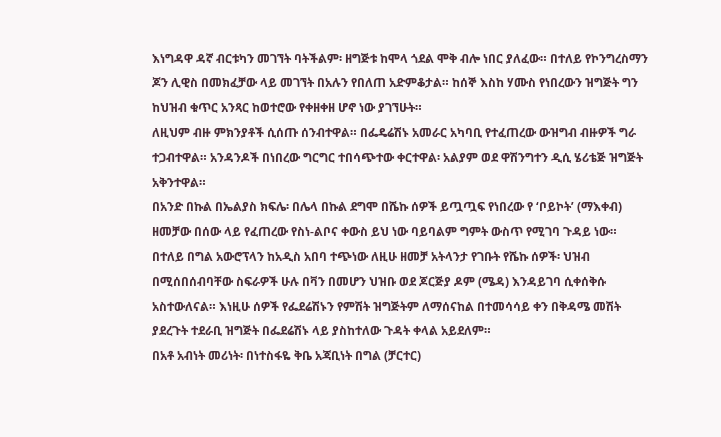እነግዳዋ ዳኛ ብርቱካን መገኘት ባትችልም፡ ዘግጅቱ ከሞላ ጎደል ሞቅ ብሎ ነበር ያለፈው። በተለይ የኮንግረስማን ጆን ሊዊስ በመክፈቻው ላይ መገኘት በአሉን የበለጠ አድምቆታል። ከሰኞ እስከ ሃሙስ የነበረውን ዝግጅት ግን ከህዝብ ቁጥር አንጻር ከወተሮው የቀዘቀዘ ሆኖ ነው ያገኘሁት።
ለዚህም ብዙ ምክንያቶች ሲሰጡ ሰንብተዋል። በፌዴሬሽኑ አመራር አካባቢ የተፈጠረው ውዝግብ ብዙዎች ግራ ተጋብተዋል። አንዳንዶች በነበረው ግርግር ተበሳጭተው ቀርተዋል፡ አልያም ወደ ዋሽንግተን ዲሲ ሄሪቴጅ ዝግጅት አቅንተዋል።
በአንድ በኩል በኤልያስ ክፍሌ፡ በሌላ በኩል ደግሞ በሼኩ ሰዎች ይጧጧፍ የነበረው የ ‘ቦይኮት’ (ማእቀብ) ዘመቻው በሰው ላይ የፈጠረው የስነ-ልቦና ቀውስ ይህ ነው ባይባልም ግምት ውስጥ የሚገባ ጉዳይ ነው። በተለይ በግል አውሮፕላን ከአዲስ አበባ ተጭነው ለዚሁ ዘመቻ አትላንታ የገቡት የሼኩ ሰዎች፡ ህዝብ በሚሰበሰብባቸው ስፍራዎች ሁሉ በቫን በመሆን ህዝቡ ወደ ጆርጅያ ዶም (ሜዳ) እንዳይገባ ሲቀሰቅሱ አስተውለናል። እነዚሁ ሰዎች የፌደሬሽኑን የምሽት ዝግጅትም ለማሰናከል በተመሳሳይ ቀን በቅዳሜ መሽት ያደረጉት ተደራቢ ዝግጅት በፌደሬሽኑ ላይ ያስከተለው ጉዳት ቀላል አይደለም።
በአቶ አብነት መሪነት፡ በነተስፋዬ ቅቤ አጃቢነት በግል (ቻርተር)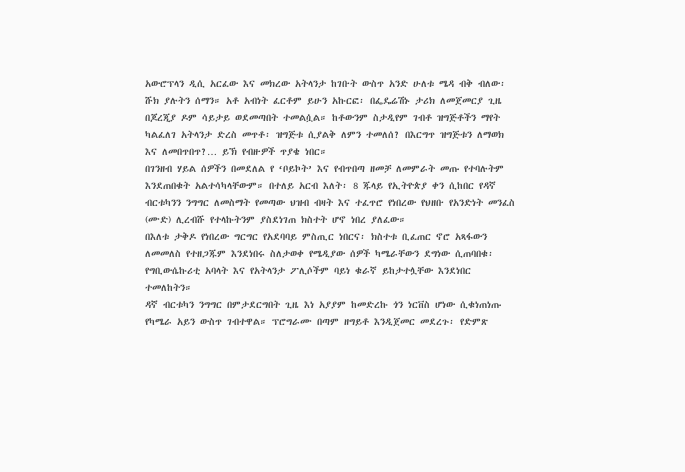አውሮፕላን ዲሲ አርፈው እና መክረው አትላንታ ከገቡት ውስጥ አንድ ሁለቱ ሜዳ ብቅ ብለው፡ ሹክ ያሉትን ሰማን። አቶ አብነት ፈርቶም ይሁን አኩርፎ፡ በፌዴሬሽኑ ታሪክ ለመጀመርያ ጊዜ በጆረጂያ ዶም ሳይታይ ወደመጣበት ተመልሷል። ከቶውንም ስታዲየም ገብቶ ዝግጅቶችን ማየት ካልፈለገ አትላንታ ድረስ መጥቶ፡ ዝግጅቱ ሲያልቅ ለምን ተመለሰ? በእርግጥ ዝግጅቱን ለማወክ እና ለመበጥበጥ?… ይኽ የብዙዎች ጥያቄ ነበር።
በገንዘብ ሃይል ሰዎችን በመደለል የ ‘ቦይኮት’ እና የብጥበጣ ዘመቻ ለመምራት መጡ የተባሉትም እንደጠበቁት አልተሳካላቸውም። በተለይ አርብ እለት፡ 8 ጁላይ የኢትዮጵያ ቀን ሲከበር የዳኛ ብርቱካንን ንግግር ለመስማት የመጣው ህዝብ ብዛት እና ተፈጥሮ የነበረው የህዘቡ የአንድነት መንፈስ (ሙድ) ሊረብሹ የተላኩትንም ያስደነገጠ ክስተት ሆኖ ነበረ ያለፈው።
በእለቱ ታቅዶ የነበረው ግርግር የአደባባይ ምስጢር ነበርና፡ ክስተቱ ቢፈጠር ኖሮ አጻፋውን ለመመለስ የተዘጋጁም እንደነበሩ ስለታወቀ የሜዲያው ሰዎች ካሜራቸውን ደግነው ሲጠባበቁ፡ የግቢውሴኩሪቲ አባላት እና የአትላንታ ፖሊሶችም ባይነ ቁራኛ ይከታተሏቸው እንደነበር ተመለከትን።
ዳኛ ብርቱካን ንግግር በምታደርግበት ጊዜ እነ አያያም ከመድረኩ ጎን ነርቨስ ሆነው ሲቁነጠነጡ የካሜራ አይን ውስጥ ገብተዋል። ፕሮግራሙ በጣም ዘግይቶ እንዲጀመር መደረጉ፡ የድምጽ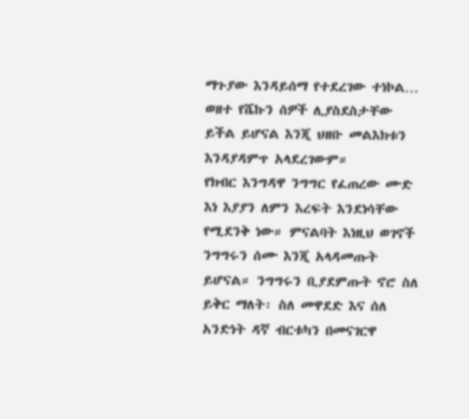ማጉያው እንዳይሰማ የተደረገው ተነኮል… ወዘተ የሼኩን ሰዎች ሊያስደስታቸው ይችል ይሆናል እንጂ ህዘቡ መልእክቱን እንዳያዳምጥ አላደረገውም።
የክብር እንግዳዋ ንግግር የፈጠረው ሙድ እነ እያያን ለምን እረፍት እንደነሳቸው የሚደንቅ ነው። ምናልባት እነዚህ ወገኖች ንግግሩን ሰሙ እንጂ አላዳመጡት ይሆናል። ንግግሩን ቢያደምጡት ኖሮ ስለ ይቅር ማለት፡ ስለ መዋደድ እና ሰለ አንድነት ዳኛ ብርቱካን በመናገርዋ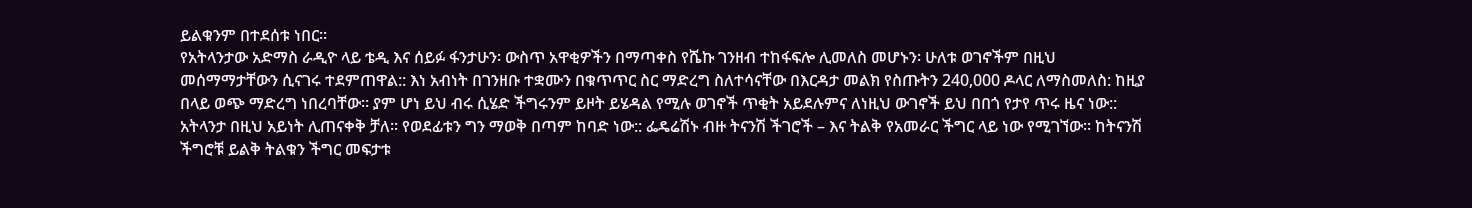ይልቁንም በተደሰቱ ነበር።
የአትላንታው አድማስ ራዲዮ ላይ ቴዲ እና ሰይፉ ፋንታሁን፡ ውስጥ አዋቂዎችን በማጣቀስ የሼኩ ገንዘብ ተከፋፍሎ ሊመለስ መሆኑን፡ ሁለቱ ወገኖችም በዚህ መሰማማታቸውን ሲናገሩ ተደምጠዋል:: እነ አብነት በገንዘቡ ተቋሙን በቁጥጥር ስር ማድረግ ስለተሳናቸው በእርዳታ መልክ የስጡትን 240,000 ዶላር ለማስመለስ: ከዚያ በላይ ወጭ ማድረግ ነበረባቸው። ያም ሆነ ይህ ብሩ ሲሄድ ችግሩንም ይዞት ይሄዳል የሚሉ ወገኖች ጥቂት አይደሉምና ለነዚህ ውገኖች ይህ በበጎ የታየ ጥሩ ዜና ነው::
አትላንታ በዚህ አይነት ሊጠናቀቅ ቻለ። የወደፊቱን ግን ማወቅ በጣም ከባድ ነው:: ፌዴሬሽኑ ብዙ ትናንሽ ችገሮች – እና ትልቅ የአመራር ችግር ላይ ነው የሚገኘው። ከትናንሽ ችግሮቹ ይልቅ ትልቁን ችግር መፍታቱ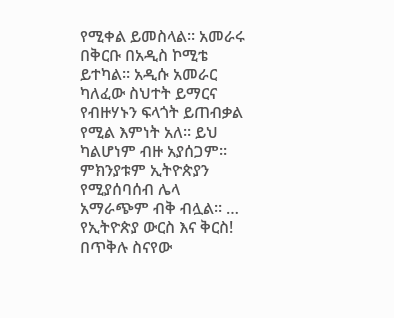የሚቀል ይመስላል። አመራሩ በቅርቡ በአዲስ ኮሚቴ ይተካል። አዲሱ አመራር ካለፈው ስህተት ይማርና የብዙሃኑን ፍላጎት ይጠብቃል የሚል እምነት አለ። ይህ ካልሆነም ብዙ አያሰጋም። ምክንያቱም ኢትዮጵያን የሚያሰባሰብ ሌላ አማራጭም ብቅ ብሏል። … የኢትዮጵያ ውርስ እና ቅርስ!
በጥቅሉ ስናየው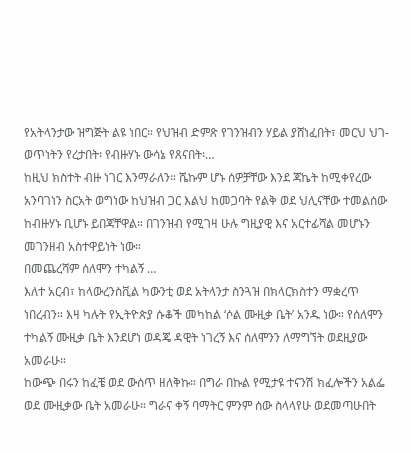የአትላንታው ዝግጅት ልዩ ነበር። የህዝብ ድምጽ የገንዝብን ሃይል ያሸነፈበት፣ መርህ ህገ-ወጥነትን የረታበት፡ የብዙሃኑ ውሳኔ የጸናበት፡…
ከዚህ ክስተት ብዙ ነገር እንማራለን። ሼኩም ሆኑ ሰዎቻቸው እንደ ጃኬት ከሚቀየረው አንባገነን ስርአት ወግነው ከህዝብ ጋር እልህ ከመጋባት የልቅ ወደ ህሊናቸው ተመልሰው ከብዙሃኑ ቢሆኑ ይበጃቸዋል። በገንዝብ የሚገዛ ሁሉ ግዚያዊ እና አርተፊሻል መሆኑን መገንዘብ አስተዋይነት ነው።
በመጨረሻም ሰለሞን ተካልኝ …
እለተ አርብ፣ ከላውረንስቪል ካውንቲ ወደ አትላንታ ስንጓዝ በክላርክስተን ማቋረጥ ነበረብን። እዛ ካሉት የኢትዮጵያ ሱቆች መካከል ‘ሶል ሙዚቃ ቤት’ አንዱ ነው። የሰለሞን ተካልኝ ሙዚቃ ቤት እንደሆነ ወዳጄ ዳዊት ነገረኝ እና ሰለሞንን ለማግኘት ወደዚያው አመራሁ።
ከውጭ በሩን ከፈቼ ወደ ውሰጥ ዘለቅኩ። በግራ በኩል የሚታዩ ተናንሽ ክፈሎችን አልፌ ወደ ሙዚቃው ቤት አመራሁ። ግራና ቀኝ ባማትር ምንም ሰው ስላላየሁ ወደመጣሁበት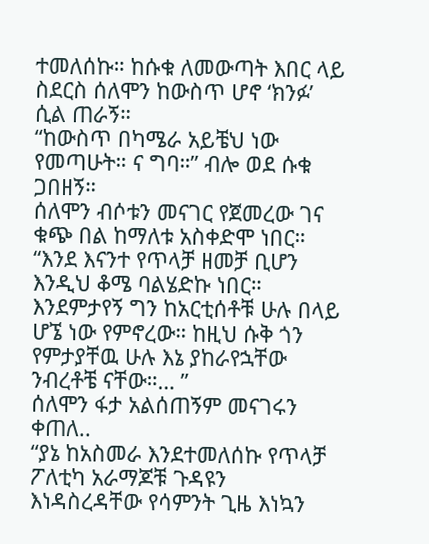ተመለሰኩ። ከሱቁ ለመውጣት እበር ላይ ስደርስ ሰለሞን ከውስጥ ሆኖ ‘ክንፉ’ ሲል ጠራኝ።
“ከውስጥ በካሜራ አይቼህ ነው የመጣሁት። ና ግባ።” ብሎ ወደ ሱቁ ጋበዘኝ።
ሰለሞን ብሶቱን መናገር የጀመረው ገና ቁጭ በል ከማለቱ አስቀድሞ ነበር።
“እንደ እናንተ የጥላቻ ዘመቻ ቢሆን እንዲህ ቆሜ ባልሄድኩ ነበር። እንደምታየኝ ግን ከአርቲሰቶቹ ሁሉ በላይ ሆኜ ነው የምኖረው። ከዚህ ሱቅ ጎን የምታያቸዉ ሁሉ እኔ ያከራየኋቸው ንብረቶቼ ናቸው።… ”
ሰለሞን ፋታ አልሰጠኝም መናገሩን ቀጠለ..
“ያኔ ከአስመራ እንደተመለሰኩ የጥላቻ ፖለቲካ አራማጆቹ ጉዳዩን እነዳስረዳቸው የሳምንት ጊዜ እነኳን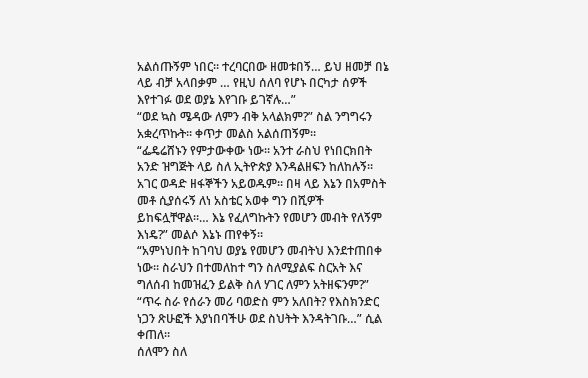አልሰጡኝም ነበር። ተረባርበው ዘመቱበኝ… ይህ ዘመቻ በኔ ላይ ብቻ አላበቃም … የዚህ ሰለባ የሆኑ በርካታ ሰዎች እየተገፉ ወደ ወያኔ እየገቡ ይገኛሉ…”
“ወደ ኳስ ሜዳው ለምን ብቅ አላልክም?” ስል ንግግሩን አቋረጥኩት። ቀጥታ መልስ አልሰጠኝም።
“ፌዴሬሸኑን የምታውቀው ነው። አንተ ራስህ የነበርክበት አንድ ዝግጅት ላይ ስለ ኢትዮጵያ እንዳልዘፍን ከለከሉኝ። አገር ወዳድ ዘፋኞችን አይወዱም። በዛ ላይ እኔን በአምስት መቶ ሲያሰሩኝ ለነ አስቴር አወቀ ግን በሺዎች ይከፍሏቸዋል።… እኔ የፈለግኩትን የመሆን መብት የለኝም እነዴ?” መልሶ እኔኑ ጠየቀኝ።
“አምነህበት ከገባህ ወያኔ የመሆን መብትህ እንደተጠበቀ ነው። ስራህን በተመለከተ ግን ስለሚያልፍ ስርአት እና ግለሰብ ከመዝፈን ይልቅ ስለ ሃገር ለምን አትዘፍንም?”
“ጥሩ ስራ የሰራን መሪ ባወድስ ምን አለበት? የእስክንድር ነጋን ጽሁፎች እያነበባችሁ ወደ ስህትት እንዳትገቡ…” ሲል ቀጠለ።
ሰለሞን ስለ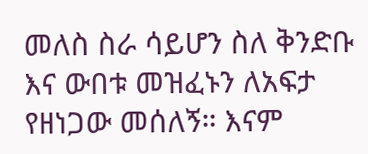መለስ ስራ ሳይሆን ስለ ቅንድቡ እና ውበቱ መዝፈኑን ለአፍታ የዘነጋው መሰለኝ። እናም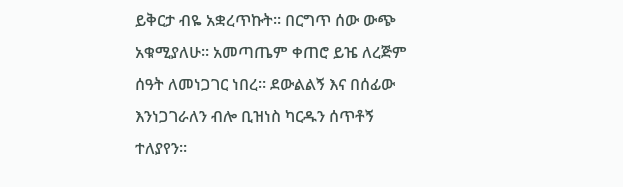ይቅርታ ብዬ አቋረጥኩት። በርግጥ ሰው ውጭ አቁሚያለሁ። አመጣጤም ቀጠሮ ይዤ ለረጅም ሰዓት ለመነጋገር ነበረ። ደውልልኝ እና በሰፊው እንነጋገራለን ብሎ ቢዝነስ ካርዱን ሰጥቶኝ ተለያየን።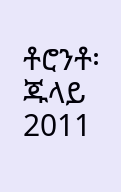ቶሮንቶ፡ ጁላይ 2011